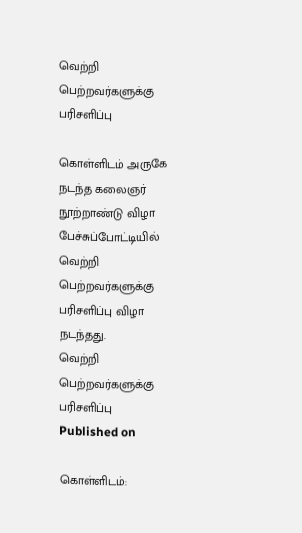வெற்றி பெற்றவர்களுக்கு பரிசளிப்பு

கொள்ளிடம் அருகே நடந்த கலைஞர் நூற்றாண்டு விழா பேச்சுப்போட்டியில் வெற்றி பெற்றவர்களுக்கு பரிசளிப்பு விழா நடந்தது.
வெற்றி பெற்றவர்களுக்கு பரிசளிப்பு
Published on

கொள்ளிடம்: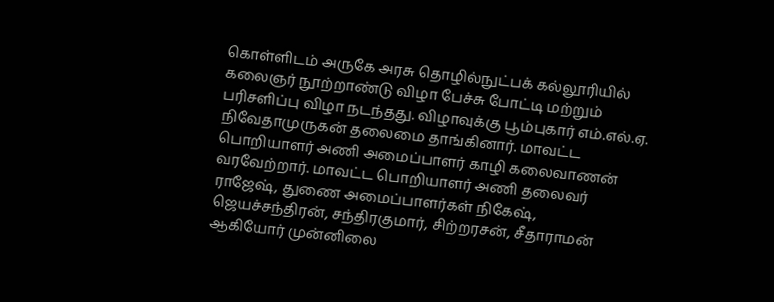கொள்ளிடம் அருகே அரசு தொழில்நுட்பக் கல்லூரியில் கலைஞர் நூற்றாண்டு விழா பேச்சு போட்டி மற்றும் பரிசளிப்பு விழா நடந்தது. விழாவுக்கு பூம்புகார் எம்.எல்.ஏ. நிவேதாமுருகன் தலைமை தாங்கினார். மாவட்ட பொறியாளர் அணி அமைப்பாளர் காழி கலைவாணன் வரவேற்றார். மாவட்ட பொறியாளர் அணி தலைவர் ராஜேஷ், துணை அமைப்பாளர்கள் நிகேஷ், ஜெயச்சந்திரன், சந்திரகுமார், சிற்றரசன், சீதாராமன் ஆகியோர் முன்னிலை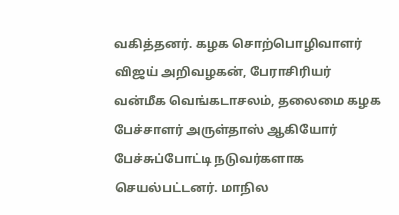வகித்தனர். கழக சொற்பொழிவாளர் விஜய் அறிவழகன், பேராசிரியர் வன்மீக வெங்கடாசலம், தலைமை கழக பேச்சாளர் அருள்தாஸ் ஆகியோர் பேச்சுப்போட்டி நடுவர்களாக செயல்பட்டனர். மாநில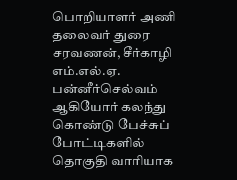பொறியாளர் அணி தலைவர் துரை சரவணன், சீர்காழி எம்.எல்.ஏ. பன்னீர்செல்வம் ஆகியோர் கலந்து கொண்டு பேச்சுப் போட்டிகளில் தொகுதி வாரியாக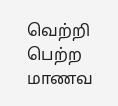வெற்றி பெற்ற மாணவ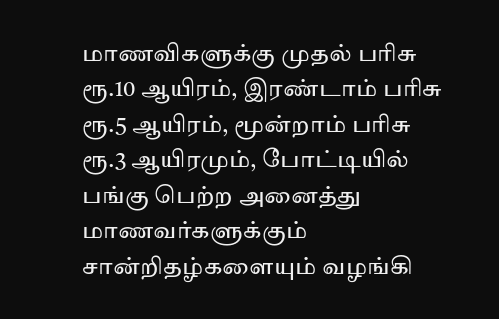மாணவிகளுக்கு முதல் பரிசு ரூ.10 ஆயிரம், இரண்டாம் பரிசு ரூ.5 ஆயிரம், மூன்றாம் பரிசு ரூ.3 ஆயிரமும், போட்டியில் பங்கு பெற்ற அனைத்து மாணவர்களுக்கும் சான்றிதழ்களையும் வழங்கி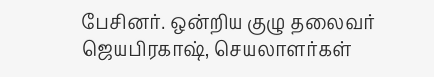பேசினர். ஒன்றிய குழு தலைவர் ஜெயபிரகாஷ், செயலாளர்கள்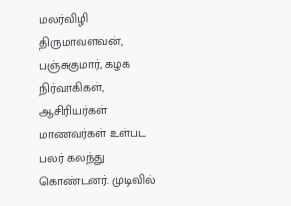மலர்விழி திருமாவளவன், பஞ்சுகுமார், கழக நிர்வாகிகள், ஆசிரியர்கள் மாணவர்கள் உள்பட பலர் கலந்து கொண்டனர். முடிவில்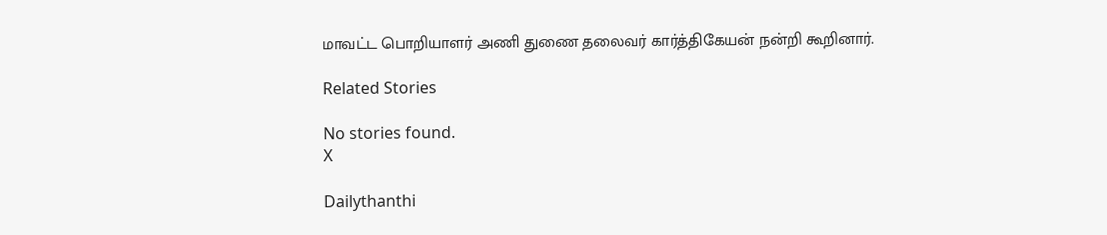மாவட்ட பொறியாளர் அணி துணை தலைவர் கார்த்திகேயன் நன்றி கூறினார்.

Related Stories

No stories found.
X

Dailythanthi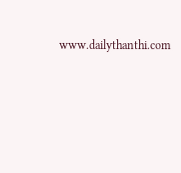www.dailythanthi.com